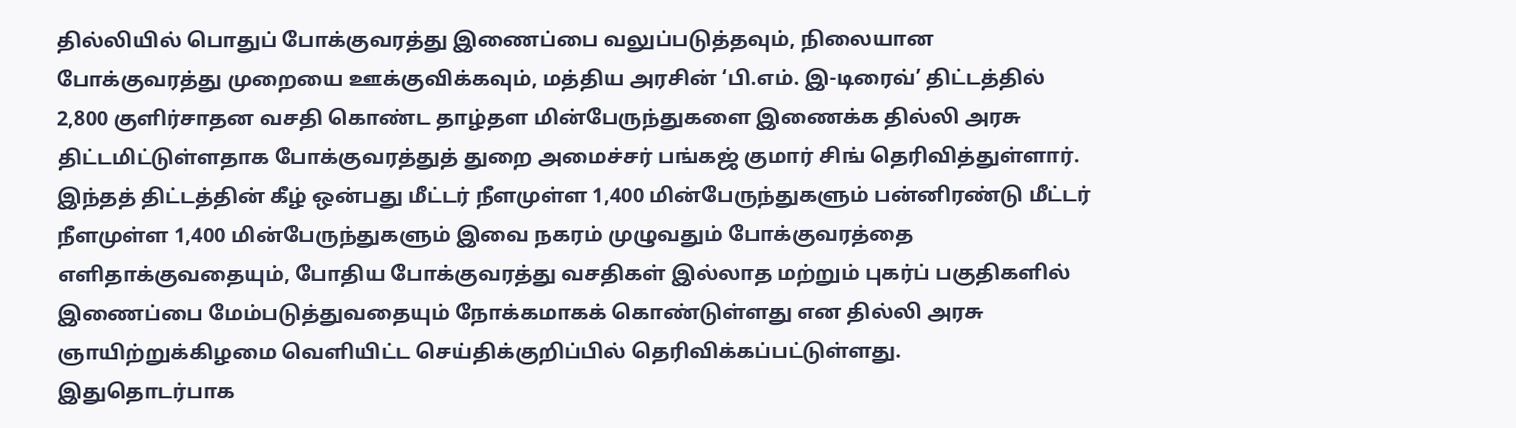தில்லியில் பொதுப் போக்குவரத்து இணைப்பை வலுப்படுத்தவும், நிலையான போக்குவரத்து முறையை ஊக்குவிக்கவும், மத்திய அரசின் ‘பி.எம். இ-டிரைவ்’ திட்டத்தில் 2,800 குளிர்சாதன வசதி கொண்ட தாழ்தள மின்பேருந்துகளை இணைக்க தில்லி அரசு திட்டமிட்டுள்ளதாக போக்குவரத்துத் துறை அமைச்சர் பங்கஜ் குமார் சிங் தெரிவித்துள்ளார்.
இந்தத் திட்டத்தின் கீழ் ஒன்பது மீட்டர் நீளமுள்ள 1,400 மின்பேருந்துகளும் பன்னிரண்டு மீட்டர் நீளமுள்ள 1,400 மின்பேருந்துகளும் இவை நகரம் முழுவதும் போக்குவரத்தை எளிதாக்குவதையும், போதிய போக்குவரத்து வசதிகள் இல்லாத மற்றும் புகர்ப் பகுதிகளில் இணைப்பை மேம்படுத்துவதையும் நோக்கமாகக் கொண்டுள்ளது என தில்லி அரசு ஞாயிற்றுக்கிழமை வெளியிட்ட செய்திக்குறிப்பில் தெரிவிக்கப்பட்டுள்ளது.
இதுதொடர்பாக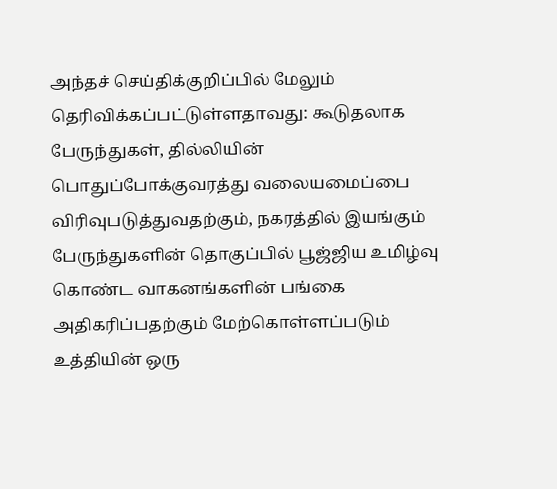அந்தச் செய்திக்குறிப்பில் மேலும் தெரிவிக்கப்பட்டுள்ளதாவது: கூடுதலாக பேருந்துகள், தில்லியின் பொதுப்போக்குவரத்து வலையமைப்பை விரிவுபடுத்துவதற்கும், நகரத்தில் இயங்கும் பேருந்துகளின் தொகுப்பில் பூஜ்ஜிய உமிழ்வு கொண்ட வாகனங்களின் பங்கை அதிகரிப்பதற்கும் மேற்கொள்ளப்படும் உத்தியின் ஒரு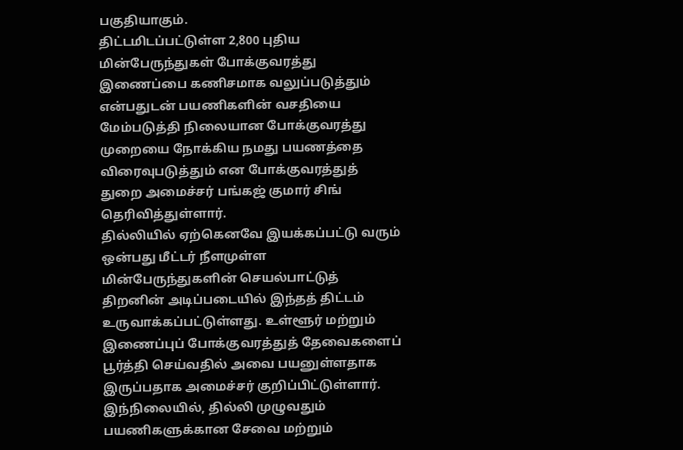பகுதியாகும்.
திட்டமிடப்பட்டுள்ள 2,800 புதிய மின்பேருந்துகள் போக்குவரத்து இணைப்பை கணிசமாக வலுப்படுத்தும் என்பதுடன் பயணிகளின் வசதியை மேம்படுத்தி நிலையான போக்குவரத்து முறையை நோக்கிய நமது பயணத்தை விரைவுபடுத்தும் என போக்குவரத்துத் துறை அமைச்சர் பங்கஜ் குமார் சிங் தெரிவித்துள்ளார்.
தில்லியில் ஏற்கெனவே இயக்கப்பட்டு வரும் ஒன்பது மீட்டர் நீளமுள்ள மின்பேருந்துகளின் செயல்பாட்டுத் திறனின் அடிப்படையில் இந்தத் திட்டம் உருவாக்கப்பட்டுள்ளது. உள்ளூர் மற்றும் இணைப்புப் போக்குவரத்துத் தேவைகளைப் பூர்த்தி செய்வதில் அவை பயனுள்ளதாக இருப்பதாக அமைச்சர் குறிப்பிட்டுள்ளார்.
இந்நிலையில், தில்லி முழுவதும் பயணிகளுக்கான சேவை மற்றும்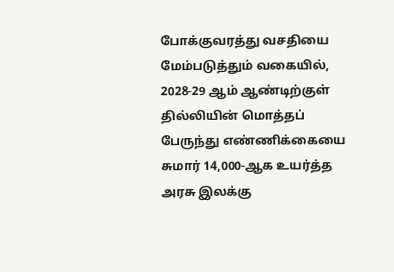போக்குவரத்து வசதியை மேம்படுத்தும் வகையில், 2028-29 ஆம் ஆண்டிற்குள் தில்லியின் மொத்தப் பேருந்து எண்ணிக்கையை சுமார் 14,000-ஆக உயர்த்த அரசு இலக்கு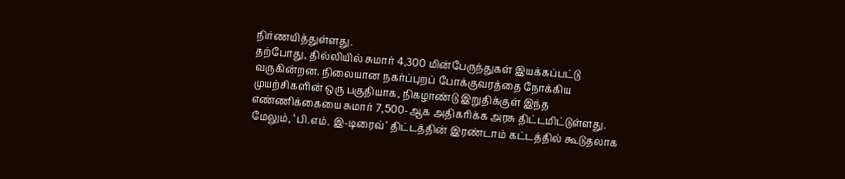நிர்ணயித்துள்ளது.
தற்போது, தில்லியில் சுமார் 4,300 மின்பேருந்துகள் இயக்கப்பட்டு வருகின்றன. நிலையான நகர்ப்புறப் போக்குவரத்தை நோக்கிய முயற்சிகளின் ஒரு பகுதியாக, நிகழாண்டு இறுதிக்குள் இந்த எண்ணிக்கையை சுமார் 7,500-ஆக அதிகரிக்க அரசு திட்டமிட்டுள்ளது.
மேலும், ‘பி.எம். இ-டிரைவ்’ திட்டத்தின் இரண்டாம் கட்டத்தில் கூடுதலாக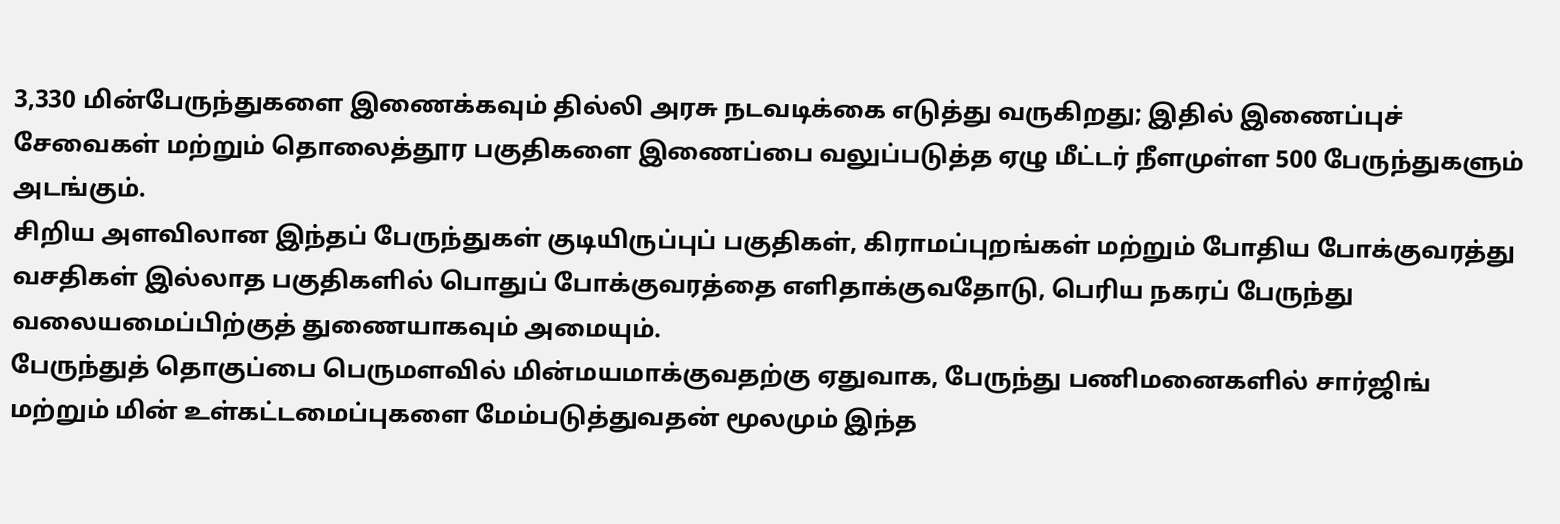3,330 மின்பேருந்துகளை இணைக்கவும் தில்லி அரசு நடவடிக்கை எடுத்து வருகிறது; இதில் இணைப்புச் சேவைகள் மற்றும் தொலைத்தூர பகுதிகளை இணைப்பை வலுப்படுத்த ஏழு மீட்டர் நீளமுள்ள 500 பேருந்துகளும் அடங்கும்.
சிறிய அளவிலான இந்தப் பேருந்துகள் குடியிருப்புப் பகுதிகள், கிராமப்புறங்கள் மற்றும் போதிய போக்குவரத்து வசதிகள் இல்லாத பகுதிகளில் பொதுப் போக்குவரத்தை எளிதாக்குவதோடு, பெரிய நகரப் பேருந்து வலையமைப்பிற்குத் துணையாகவும் அமையும்.
பேருந்துத் தொகுப்பை பெருமளவில் மின்மயமாக்குவதற்கு ஏதுவாக, பேருந்து பணிமனைகளில் சார்ஜிங் மற்றும் மின் உள்கட்டமைப்புகளை மேம்படுத்துவதன் மூலமும் இந்த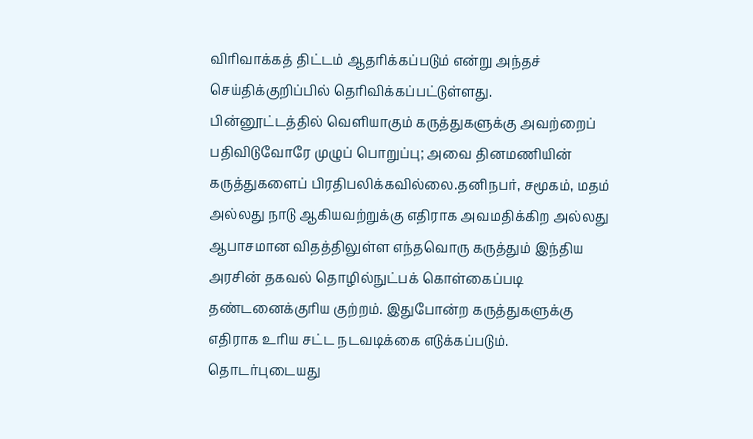விரிவாக்கத் திட்டம் ஆதரிக்கப்படும் என்று அந்தச் செய்திக்குறிப்பில் தெரிவிக்கப்பட்டுள்ளது.
பின்னூட்டத்தில் வெளியாகும் கருத்துகளுக்கு அவற்றைப் பதிவிடுவோரே முழுப் பொறுப்பு; அவை தினமணியின் கருத்துகளைப் பிரதிபலிக்கவில்லை.தனிநபர், சமூகம், மதம் அல்லது நாடு ஆகியவற்றுக்கு எதிராக அவமதிக்கிற அல்லது ஆபாசமான விதத்திலுள்ள எந்தவொரு கருத்தும் இந்திய அரசின் தகவல் தொழில்நுட்பக் கொள்கைப்படி தண்டனைக்குரிய குற்றம். இதுபோன்ற கருத்துகளுக்கு எதிராக உரிய சட்ட நடவடிக்கை எடுக்கப்படும்.
தொடர்புடையது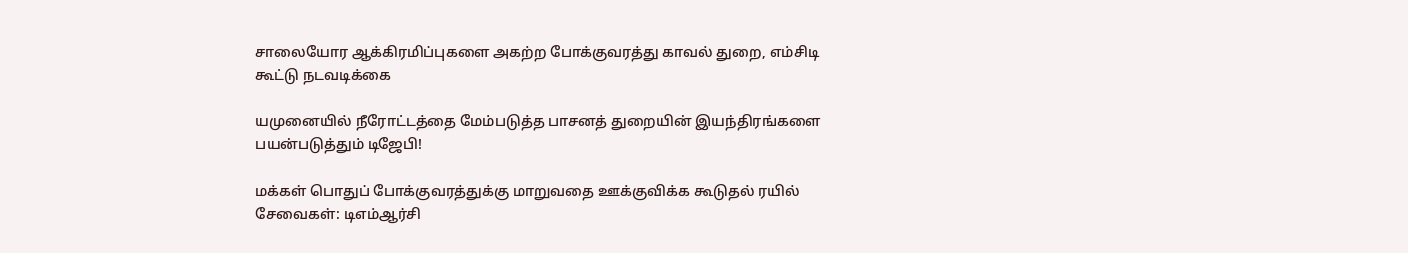சாலையோர ஆக்கிரமிப்புகளை அகற்ற போக்குவரத்து காவல் துறை, எம்சிடி கூட்டு நடவடிக்கை

யமுனையில் நீரோட்டத்தை மேம்படுத்த பாசனத் துறையின் இயந்திரங்களை பயன்படுத்தும் டிஜேபி!

மக்கள் பொதுப் போக்குவரத்துக்கு மாறுவதை ஊக்குவிக்க கூடுதல் ரயில் சேவைகள்: டிஎம்ஆர்சி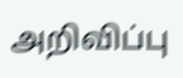அறிவிப்பு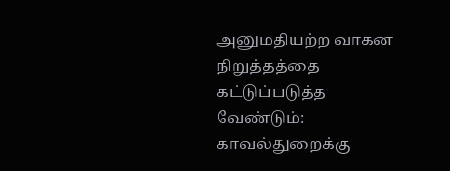அனுமதியற்ற வாகன நிறுத்தத்தை கட்டுப்படுத்த வேண்டும்: காவல்துறைக்கு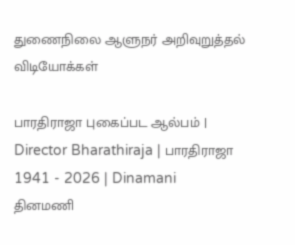துணைநிலை ஆளுநர் அறிவுறுத்தல்
விடியோக்கள்

பாரதிராஜா புகைப்பட ஆல்பம் | Director Bharathiraja | பாரதிராஜா 1941 - 2026 | Dinamani
தினமணி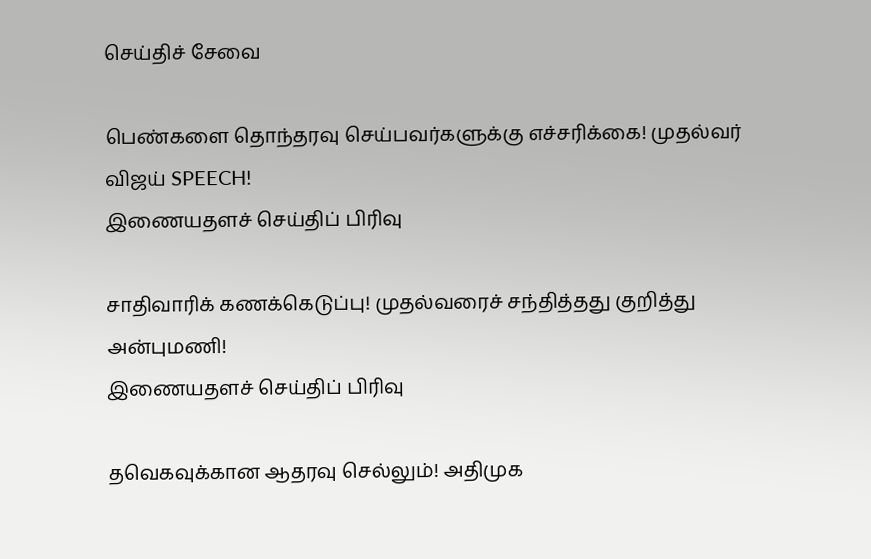செய்திச் சேவை

பெண்களை தொந்தரவு செய்பவர்களுக்கு எச்சரிக்கை! முதல்வர் விஜய் SPEECH!
இணையதளச் செய்திப் பிரிவு

சாதிவாரிக் கணக்கெடுப்பு! முதல்வரைச் சந்தித்தது குறித்து அன்புமணி!
இணையதளச் செய்திப் பிரிவு

தவெகவுக்கான ஆதரவு செல்லும்! அதிமுக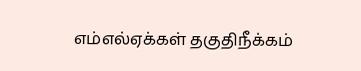எம்எல்ஏக்கள் தகுதிநீக்கம்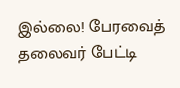இல்லை! பேரவைத் தலைவர் பேட்டி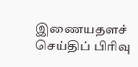இணையதளச் செய்திப் பிரிவு